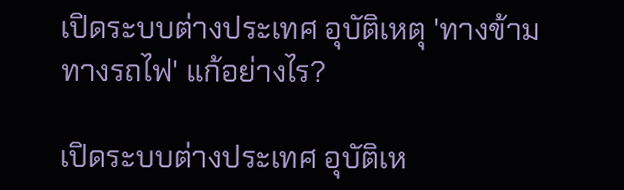เปิดระบบต่างประเทศ อุบัติเหตุ 'ทางข้ามทางรถไฟ' แก้อย่างไร?

เปิดระบบต่างประเทศ อุบัติเห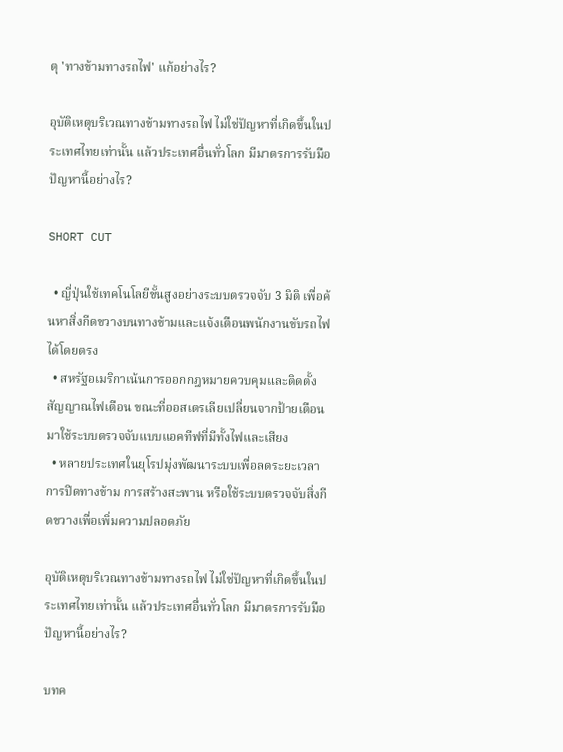ตุ 'ทางข้ามทางรถไฟ' แก้อย่างไร?

อุบัติเหตุบริเวณทางข้ามทางรถไฟ ไม่ใช่ปัญหาที่เกิดขึ้นในประเทศไทยเท่านั้น แล้วประเทศอื่นทั่วโลก มีมาตรการรับมือปัญหานี้อย่างไร?

SHORT CUT

  • ญี่ปุ่นใช้เทคโนโลยีขั้นสูงอย่างระบบตรวจจับ 3 มิติ เพื่อค้นหาสิ่งกีดขวางบนทางข้ามและแจ้งเตือนพนักงานขับรถไฟได้โดยตรง
  • สหรัฐอเมริกาเน้นการออกกฎหมายควบคุมและติดตั้งสัญญาณไฟเตือน ขณะที่ออสเตรเลียเปลี่ยนจากป้ายเตือนมาใช้ระบบตรวจจับแบบแอคทีฟที่มีทั้งไฟและเสียง
  • หลายประเทศในยุโรปมุ่งพัฒนาระบบเพื่อลดระยะเวลาการปิดทางข้าม การสร้างสะพาน หรือใช้ระบบตรวจจับสิ่งกีดขวางเพื่อเพิ่มความปลอดภัย

อุบัติเหตุบริเวณทางข้ามทางรถไฟ ไม่ใช่ปัญหาที่เกิดขึ้นในประเทศไทยเท่านั้น แล้วประเทศอื่นทั่วโลก มีมาตรการรับมือปัญหานี้อย่างไร?

บทค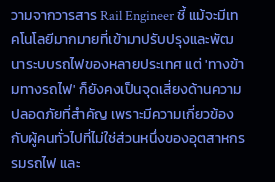วามจากวารสาร Rail Engineer ชี้ แม้จะมีเทคโนโลยีมากมายที่เข้ามาปรับปรุงและพัฒนาระบบรถไฟของหลายประเทศ แต่ 'ทางข้ามทางรถไฟ' ก็ยังคงเป็นจุดเสี่ยงด้านความปลอดภัยที่สำคัญ เพราะมีความเกี่ยวข้องกับผู้คนทั่วไปที่ไม่ใช่ส่วนหนึ่งของอุตสาหกรรมรถไฟ และ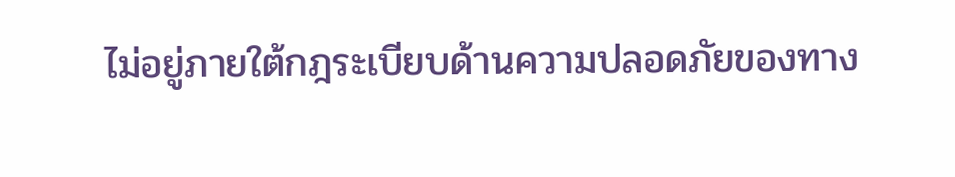ไม่อยู่ภายใต้กฎระเบียบด้านความปลอดภัยของทาง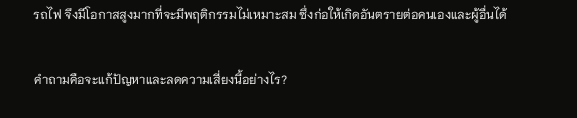รถไฟ จึงมีโอกาสสูงมากที่จะมีพฤติกรรมไม่เหมาะสม ซึ่งก่อให้เกิดอันตรายต่อคนเองและผู้อื่นได้

คำถามคือจะแก้ปัญหาและลดความเสี่ยงนี้อย่างไร?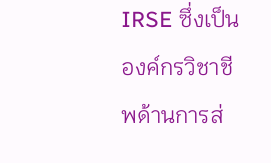IRSE ซึ่งเป็นองค์กรวิชาชีพด้านการส่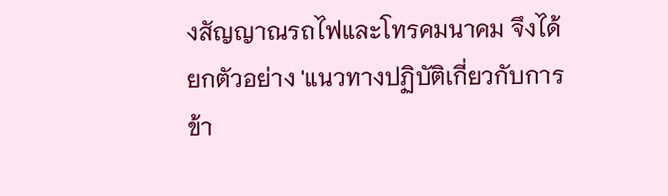งสัญญาณรถไฟและโทรคมนาคม จึงได้ยกตัวอย่าง 'แนวทางปฏิบัติเกี่ยวกับการข้า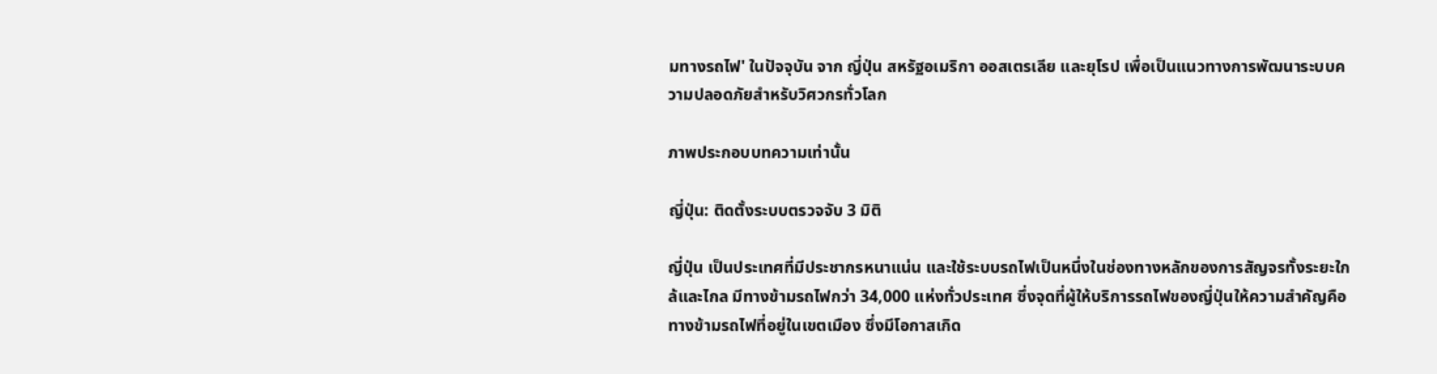มทางรถไฟ' ในปัจจุบัน จาก ญี่ปุ่น สหรัฐอเมริกา ออสเตรเลีย และยุโรป เพื่อเป็นแนวทางการพัฒนาระบบความปลอดภัยสำหรับวิศวกรทั่วโลก

ภาพประกอบบทความเท่านั้น

ญี่ปุ่น: ติดตั้งระบบตรวจจับ 3 มิติ

ญี่ปุ่น เป็นประเทศที่มีประชากรหนาแน่น และใช้ระบบรถไฟเป็นหนึ่งในช่องทางหลักของการสัญจรทั้งระยะใกล้และไกล มีทางข้ามรถไฟกว่า 34,000 แห่งทั่วประเทศ ซึ่งจุดที่ผู้ให้บริการรถไฟของญี่ปุ่นให้ความสำคัญคือทางข้ามรถไฟที่อยู่ในเขตเมือง ซึ่งมีโอกาสเกิด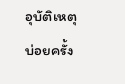อุบัติเหตุบ่อยครั้ง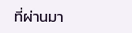ที่ผ่านมา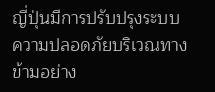ญี่ปุ่นมีการปรับปรุงระบบความปลอดภัยบริเวณทางข้ามอย่าง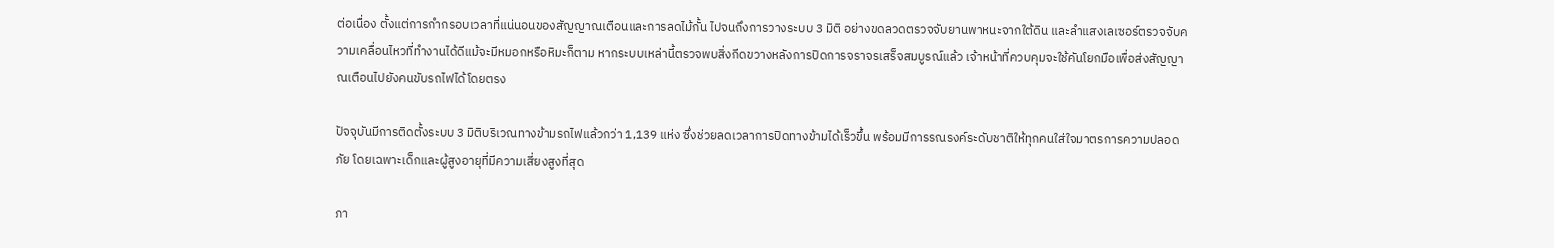ต่อเนื่อง ตั้งแต่การกำกรอบเวลาที่แน่นอนของสัญญาณเตือนและการลดไม้กั้น ไปจนถึงการวางระบบ 3 มิติ อย่างขดลวดตรวจจับยานพาหนะจากใต้ดิน และลำแสงเลเซอร์ตรวจจับความเคลื่อนไหวที่ทำงานได้ดีแม้จะมีหมอกหรือหิมะก็ตาม หากระบบเหล่านี้ตรวจพบสิ่งกีดขวางหลังการปิดการจราจรเสร็จสมบูรณ์แล้ว เจ้าหน้าที่ควบคุมจะใช้คันโยกมือเพื่อส่งสัญญาณเตือนไปยังคนขับรถไฟได้โดยตรง

ปัจจุบันมีการติดตั้งระบบ 3 มิติบริเวณทางข้ามรถไฟแล้วกว่า 1,139 แห่ง ซึ่งช่วยลดเวลาการปิดทางข้ามได้เร็วขึ้น พร้อมมีการรณรงค์ระดับชาติให้ทุกคนใส่ใจมาตรการความปลอดภัย โดยเฉพาะเด็กและผู้สูงอายุที่มีความเสี่ยงสูงที่สุด

ภา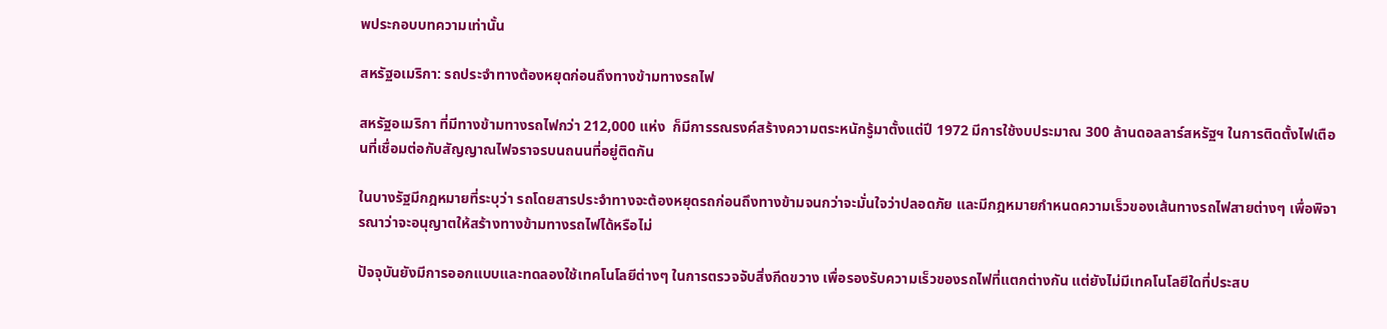พประกอบบทความเท่านั้น

สหรัฐอเมริกา: รถประจำทางต้องหยุดก่อนถึงทางข้ามทางรถไฟ

สหรัฐอเมริกา ที่มีทางข้ามทางรถไฟกว่า 212,000 แห่ง  ก็มีการรณรงค์สร้างความตระหนักรู้มาตั้งแต่ปี 1972 มีการใช้งบประมาณ 300 ล้านดอลลาร์สหรัฐฯ ในการติดตั้งไฟเตือนที่เชื่อมต่อกับสัญญาณไฟจราจรบนถนนที่อยู่ติดกัน

ในบางรัฐมีกฎหมายที่ระบุว่า รถโดยสารประจำทางจะต้องหยุดรถก่อนถึงทางข้ามจนกว่าจะมั่นใจว่าปลอดภัย และมีกฎหมายกำหนดความเร็วของเส้นทางรถไฟสายต่างๆ เพื่อพิจารณาว่าจะอนุญาตให้สร้างทางข้ามทางรถไฟได้หรือไม่

ปัจจุบันยังมีการออกแบบและทดลองใช้เทคโนโลยีต่างๆ ในการตรวจจับสิ่งกีดขวาง เพื่อรองรับความเร็วของรถไฟที่แตกต่างกัน แต่ยังไม่มีเทคโนโลยีใดที่ประสบ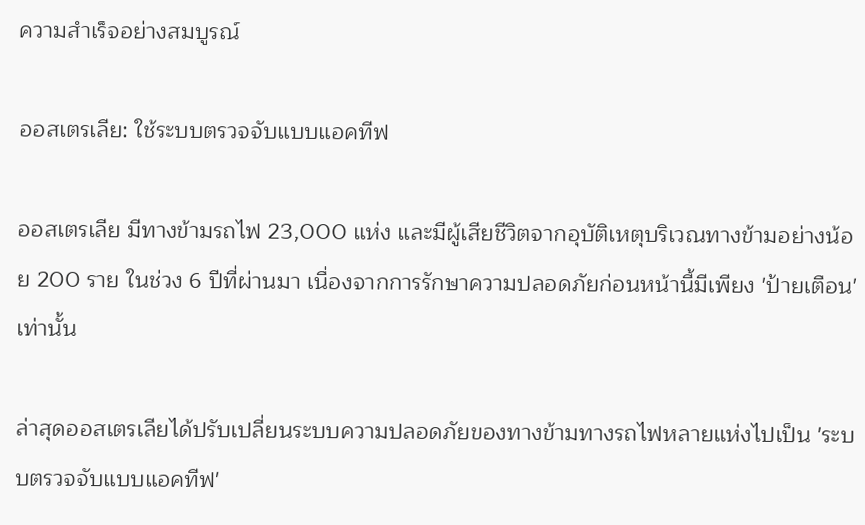ความสำเร็จอย่างสมบูรณ์

ออสเตรเลีย: ใช้ระบบตรวจจับแบบแอคทีฟ

ออสเตรเลีย มีทางข้ามรถไฟ 23,000 แห่ง และมีผู้เสียชีวิตจากอุบัติเหตุบริเวณทางข้ามอย่างน้อย 200 ราย ในช่วง 6 ปีที่ผ่านมา เนื่องจากการรักษาความปลอดภัยก่อนหน้านี้มีเพียง 'ป้ายเตือน' เท่านั้น

ล่าสุดออสเตรเลียได้ปรับเปลี่ยนระบบความปลอดภัยของทางข้ามทางรถไฟหลายแห่งไปเป็น 'ระบบตรวจจับแบบแอคทีฟ'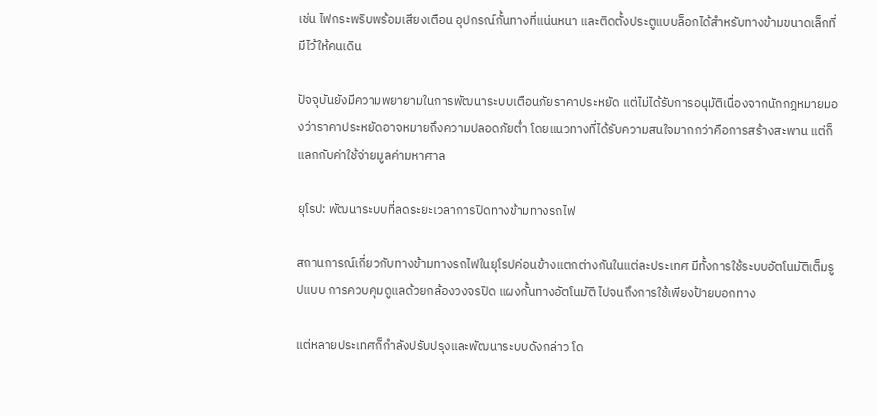เช่น ไฟกระพริบพร้อมเสียงเตือน อุปกรณ์กั้นทางที่แน่นหนา และติดตั้งประตูแบบล็อกได้สำหรับทางข้ามขนาดเล็กที่มีไว้ให้คนเดิน

ปัจจุบันยังมีความพยายามในการพัฒนาระบบเตือนภัยราคาประหยัด แต่ไม่ได้รับการอนุมัติเนื่องจากนักกฎหมายมองว่าราคาประหยัดอาจหมายถึงความปลอดภัยต่ำ โดยแนวทางที่ได้รับความสนใจมากกว่าคือการสร้างสะพาน แต่ก็แลกกับค่าใช้จ่ายมูลค่ามหาศาล

ยุโรป: พัฒนาระบบที่ลดระยะเวลาการปิดทางข้ามทางรถไฟ

สถานการณ์เกี่ยวกับทางข้ามทางรถไฟในยุโรปค่อนข้างแตกต่างกันในแต่ละประเทศ มีทั้งการใช้ระบบอัตโนมัติเต็มรูปแบบ การควบคุมดูแลด้วยกล้องวงจรปิด แผงกั้นทางอัตโนมัติ ไปจนถึงการใช้เพียงป้ายบอกทาง

แต่หลายประเทศก็กำลังปรับปรุงและพัฒนาระบบดังกล่าว โด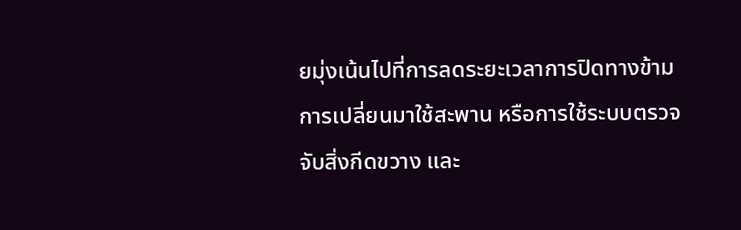ยมุ่งเน้นไปที่การลดระยะเวลาการปิดทางข้าม การเปลี่ยนมาใช้สะพาน หรือการใช้ระบบตรวจจับสิ่งกีดขวาง และ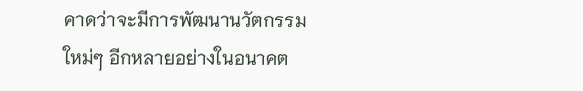คาดว่าจะมีการพัฒนานวัตกรรมใหม่ๆ อีกหลายอย่างในอนาคต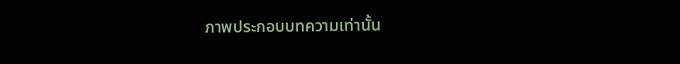ภาพประกอบบทความเท่านั้น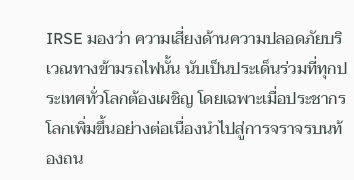IRSE มองว่า ความเสี่ยงด้านความปลอดภัยบริเวณทางข้ามรถไฟนั้น นับเป็นประเด็นร่วมที่ทุกประเทศทั่วโลกต้องเผชิญ โดยเฉพาะเมื่อประชากรโลกเพิ่มขึ้นอย่างต่อเนื่องนำไปสู่การจราจรบนท้องถน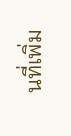นที่เพิ่ม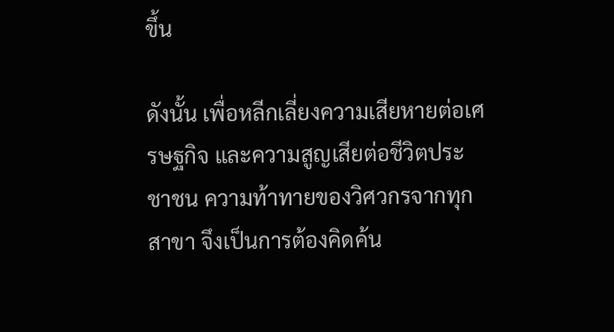ขึ้น

ดังนั้น เพื่อหลีกเลี่ยงความเสียหายต่อเศรษฐกิจ และความสูญเสียต่อชีวิตประชาชน ความท้าทายของวิศวกรจากทุกสาขา จึงเป็นการต้องคิดค้น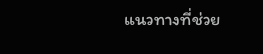แนวทางที่ช่วย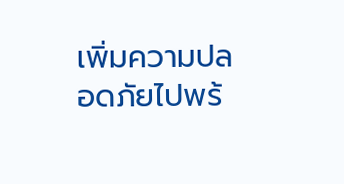เพิ่มความปลอดภัยไปพร้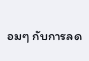อมๆ กับการลด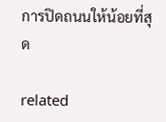การปิดถนนให้น้อยที่สุด

related